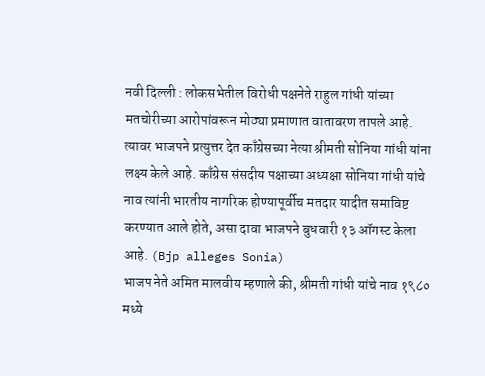नवी दिल्ली : लोकसभेतील विरोधी पक्षनेते राहुल गांधी यांच्या मतचोरीच्या आरोपांवरून मोठ्या प्रमाणात वातावरण तापले आहे. त्यावर भाजपने प्रत्युत्तर देत काँग्रेसच्या नेत्या श्रीमती सोनिया गांधी यांना लक्ष्य केले आहे. काँग्रेस संसदीय पक्षाच्या अध्यक्षा सोनिया गांधी यांचे नाव त्यांनी भारतीय नागरिक होण्यापूर्वीच मतदार यादीत समाविष्ट करण्यात आले होते, असा दावा भाजपने बुधवारी १३ ऑगस्ट केला आहे. (Bjp alleges Sonia)
भाजप नेते अमित मालवीय म्हणाले की, श्रीमती गांधी यांचे नाव १९८० मध्ये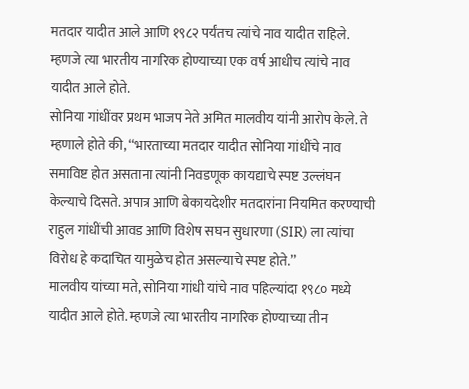मतदार यादीत आले आणि १९८२ पर्यंतच त्यांचे नाव यादीत राहिले. म्हणजे त्या भारतीय नागरिक होण्याच्या एक वर्ष आधीच त्यांचे नाव यादीत आले होते.
सोनिया गांधींवर प्रथम भाजप नेते अमित मालवीय यांनी आरोप केले. ते म्हणाले होते की, ‘‘भारताच्या मतदार यादीत सोनिया गांधींचे नाव समाविष्ट होत असताना त्यांनी निवडणूक कायद्याचे स्पष्ट उल्लंघन केल्याचे दिसते. अपात्र आणि बेकायदेशीर मतदारांना नियमित करण्याची राहुल गांधींची आवड आणि विशेष सघन सुधारणा (SIR) ला त्यांचा विरोध हे कदाचित यामुळेच होत असल्याचे स्पष्ट होते.’’
मालवीय यांच्या मते, सोनिया गांधी यांचे नाव पहिल्यांदा १९८० मध्ये यादीत आले होते. म्हणजे त्या भारतीय नागरिक होण्याच्या तीन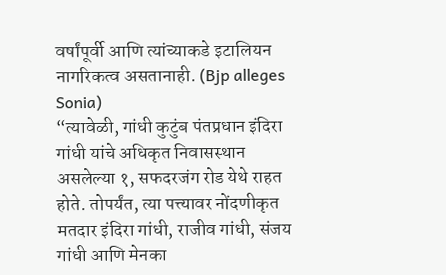वर्षांपूर्वी आणि त्यांच्याकडे इटालियन नागरिकत्व असतानाही. (Bjp alleges Sonia)
“त्यावेळी, गांधी कुटुंब पंतप्रधान इंदिरा गांधी यांचे अधिकृत निवासस्थान असलेल्या १, सफदरजंग रोड येथे राहत होते. तोपर्यंत, त्या पत्त्यावर नोंदणीकृत मतदार इंदिरा गांधी, राजीव गांधी, संजय गांधी आणि मेनका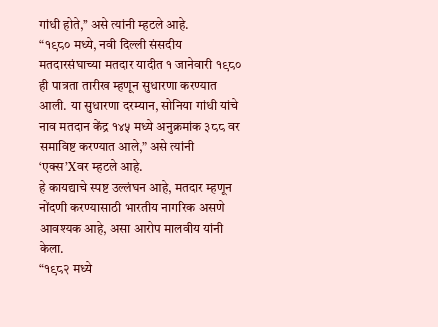गांधी होते,’’ असे त्यांनी म्हटले आहे.
“१९८० मध्ये, नवी दिल्ली संसदीय मतदारसंघाच्या मतदार यादीत १ जानेवारी १९८० ही पात्रता तारीख म्हणून सुधारणा करण्यात आली. या सुधारणा दरम्यान, सोनिया गांधी यांचे नाव मतदान केंद्र १४५ मध्ये अनुक्रमांक ३८८ वर समाविष्ट करण्यात आले,” असे त्यांनी ‘एक्स’Xवर म्हटले आहे.
हे कायद्याचे स्पष्ट उल्लंघन आहे, मतदार म्हणून नोंदणी करण्यासाठी भारतीय नागरिक असणे आवश्यक आहे, असा आरोप मालवीय यांनी केला.
“१९८२ मध्ये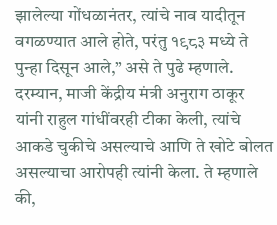झालेल्या गोंधळानंतर, त्यांचे नाव यादीतून वगळण्यात आले होते, परंतु १९८३ मध्ये ते पुन्हा दिसून आले,” असे ते पुढे म्हणाले.
दरम्यान, माजी केंद्रीय मंत्री अनुराग ठाकूर यांनी राहुल गांधींवरही टीका केली, त्यांचे आकडे चुकीचे असल्याचे आणि ते खोटे बोलत असल्याचा आरोपही त्यांनी केला. ते म्हणाले की,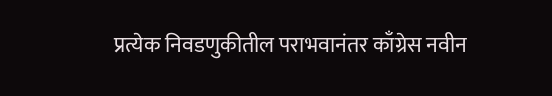प्रत्येक निवडणुकीतील पराभवानंतर काँग्रेस नवीन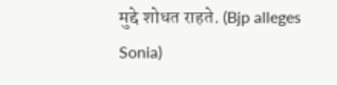मुद्दे शोधत राहते. (Bjp alleges Sonia)